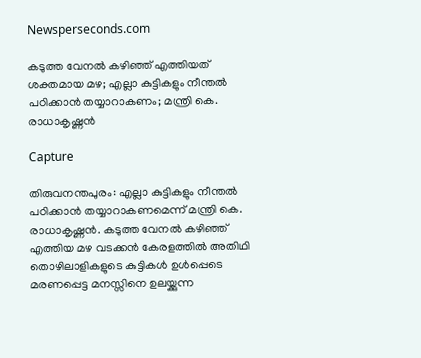Newsperseconds.com

കടുത്ത വേനല്‍ കഴിഞ്ഞ് എത്തിയത് ശക്തമായ മഴ; എല്ലാ കുട്ടികളും നീന്തല്‍ പഠിക്കാന്‍ തയ്യാറാകണം; മന്ത്രി കെ. രാധാകൃഷ്ണന്‍

Capture

തിരുവനന്തപുരം: എല്ലാ കുട്ടികളും നീന്തല്‍ പഠിക്കാന്‍ തയ്യാറാകണമെന്ന് മന്ത്രി കെ. രാധാകൃഷ്ണന്‍. കടുത്ത വേനല്‍ കഴിഞ്ഞ് എത്തിയ മഴ വടക്കന്‍ കേരളത്തില്‍ അതിഥി തൊഴിലാളികളുടെ കുട്ടികള്‍ ഉള്‍പ്പെടെ മരണപ്പെട്ട മനസ്സിനെ ഉലയ്ക്കുന്ന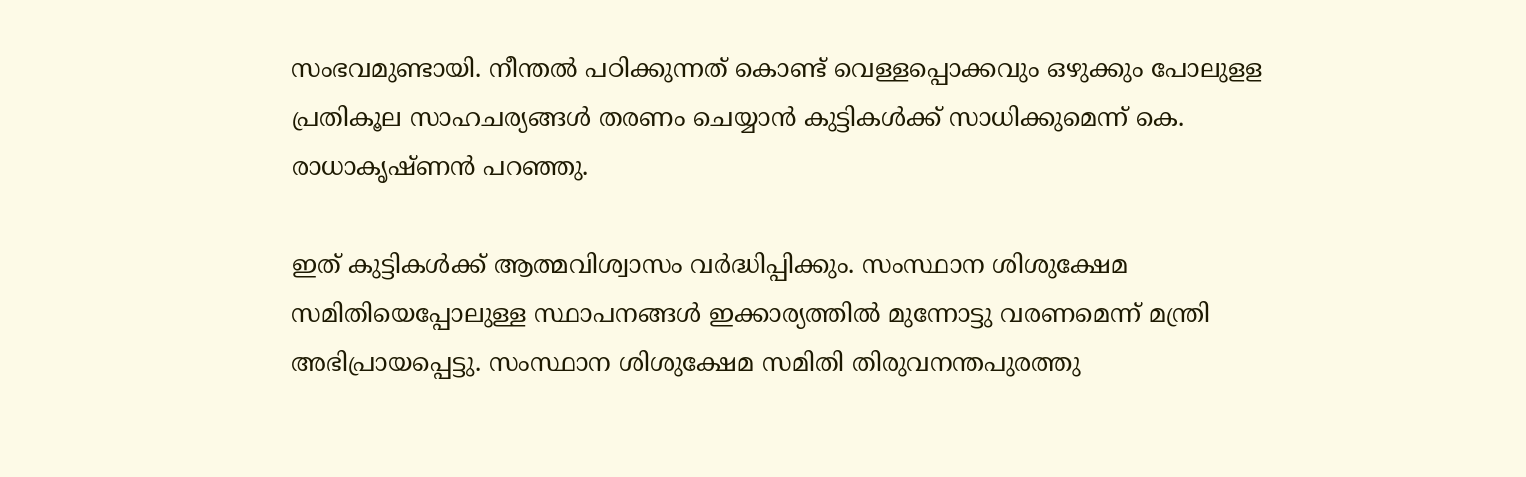സംഭവമുണ്ടായി. നീന്തല്‍ പഠിക്കുന്നത് കൊണ്ട് വെള്ളപ്പൊക്കവും ഒഴുക്കും പോലുളള പ്രതികൂല സാഹചര്യങ്ങള്‍ തരണം ചെയ്യാന്‍ കുട്ടികള്‍ക്ക് സാധിക്കുമെന്ന് കെ. രാധാകൃഷ്ണന്‍ പറഞ്ഞു.

ഇത് കുട്ടികള്‍ക്ക് ആത്മവിശ്വാസം വര്‍ദ്ധിപ്പിക്കും. സംസ്ഥാന ശിശുക്ഷേമ സമിതിയെപ്പോലുള്ള സ്ഥാപനങ്ങള്‍ ഇക്കാര്യത്തില്‍ മുന്നോട്ടു വരണമെന്ന് മന്ത്രി അഭിപ്രായപ്പെട്ടു. സംസ്ഥാന ശിശുക്ഷേമ സമിതി തിരുവനന്തപുരത്തു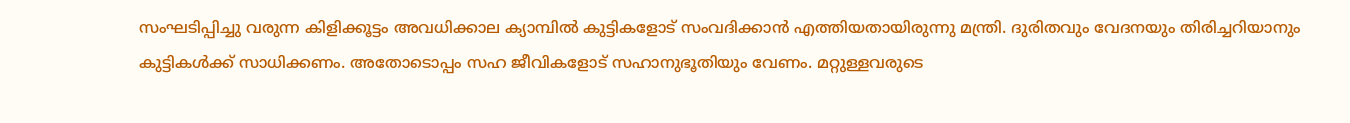സംഘടിപ്പിച്ചു വരുന്ന കിളിക്കൂട്ടം അവധിക്കാല ക്യാമ്പില്‍ കുട്ടികളോട് സംവദിക്കാന്‍ എത്തിയതായിരുന്നു മന്ത്രി. ദുരിതവും വേദനയും തിരിച്ചറിയാനും കുട്ടികള്‍ക്ക് സാധിക്കണം. അതോടൊപ്പം സഹ ജീവികളോട് സഹാനുഭൂതിയും വേണം. മറ്റുള്ളവരുടെ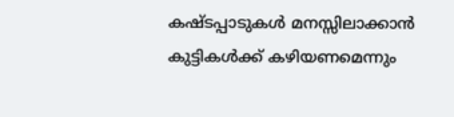കഷ്ടപ്പാടുകള്‍ മനസ്സിലാക്കാന്‍ കുട്ടികള്‍ക്ക് കഴിയണമെന്നും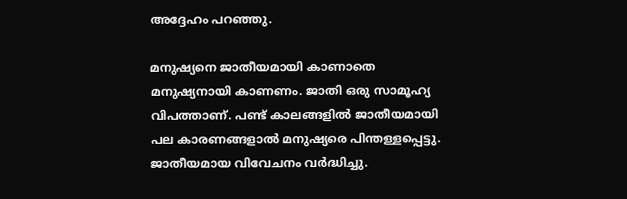അദ്ദേഹം പറഞ്ഞു.

മനുഷ്യനെ ജാതീയമായി കാണാതെ മനുഷ്യനായി കാണണം. ജാതി ഒരു സാമൂഹ്യ വിപത്താണ്. പണ്ട് കാലങ്ങളില്‍ ജാതീയമായി പല കാരണങ്ങളാല്‍ മനുഷ്യരെ പിന്തള്ളപ്പെട്ടു. ജാതീയമായ വിവേചനം വര്‍ദ്ധിച്ചു.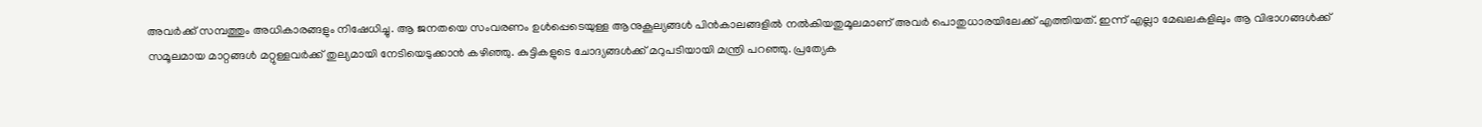അവര്‍ക്ക് സമ്പത്തും അധികാരങ്ങളും നിഷേധിച്ചു. ആ ജനതയെ സംവരണം ഉള്‍പ്പെടെയുള്ള ആനുകൂല്യങ്ങള്‍ പിന്‍കാലങ്ങളില്‍ നല്‍കിയതുമൂലമാണ് അവര്‍ പൊതുധാരയിലേക്ക് എത്തിയത്. ഇന്ന് എല്ലാ മേഖലകളിലും ആ വിഭാഗങ്ങള്‍ക്ക് സമൂലമായ മാറ്റങ്ങള്‍ മറ്റുള്ളവര്‍ക്ക് തുല്യമായി നേടിയെടുക്കാന്‍ കഴിഞ്ഞു. കുട്ടികളുടെ ചോദ്യങ്ങള്‍ക്ക് മറുപടിയായി മന്ത്രി പറഞ്ഞു. പ്രത്യേക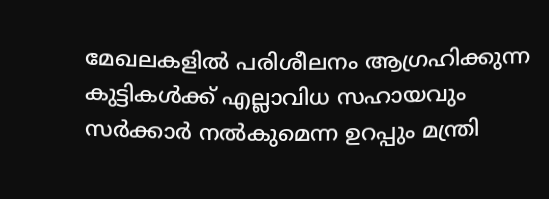മേഖലകളില്‍ പരിശീലനം ആഗ്രഹിക്കുന്ന കുട്ടികള്‍ക്ക് എല്ലാവിധ സഹായവും സര്‍ക്കാര്‍ നല്‍കുമെന്ന ഉറപ്പും മന്ത്രി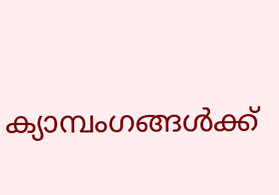ക്യാമ്പംഗങ്ങള്‍ക്ക്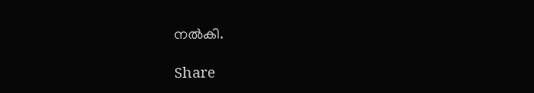നല്‍കി.

Share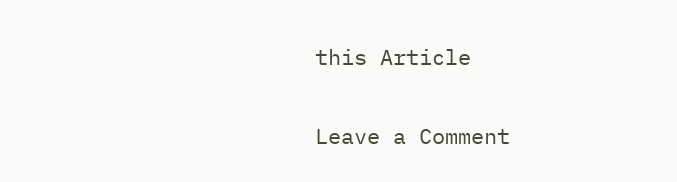this Article

Leave a Comment